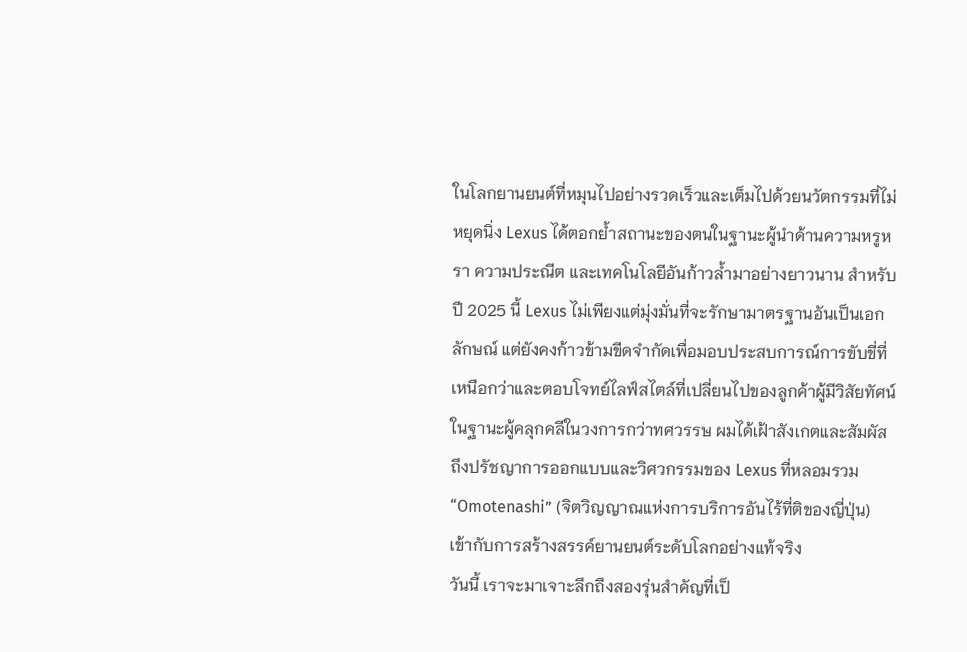ในโลกยานยนต์ที่หมุนไปอย่างรวดเร็วและเต็มไปด้วยนวัตกรรมที่ไม่หยุดนิ่ง Lexus ได้ตอกย้ำสถานะของตนในฐานะผู้นำด้านความหรูหรา ความประณีต และเทคโนโลยีอันก้าวล้ำมาอย่างยาวนาน สำหรับปี 2025 นี้ Lexus ไม่เพียงแต่มุ่งมั่นที่จะรักษามาตรฐานอันเป็นเอกลักษณ์ แต่ยังคงก้าวข้ามขีดจำกัดเพื่อมอบประสบการณ์การขับขี่ที่เหนือกว่าและตอบโจทย์ไลฟ์สไตล์ที่เปลี่ยนไปของลูกค้าผู้มีวิสัยทัศน์ ในฐานะผู้คลุกคลีในวงการกว่าทศวรรษ ผมได้เฝ้าสังเกตและสัมผัสถึงปรัชญาการออกแบบและวิศวกรรมของ Lexus ที่หลอมรวม “Omotenashi” (จิตวิญญาณแห่งการบริการอันไร้ที่ติของญี่ปุ่น) เข้ากับการสร้างสรรค์ยานยนต์ระดับโลกอย่างแท้จริง
วันนี้ เราจะมาเจาะลึกถึงสองรุ่นสำคัญที่เป็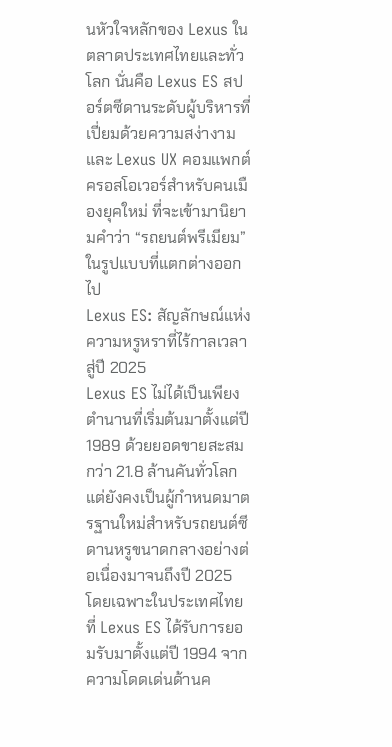นหัวใจหลักของ Lexus ในตลาดประเทศไทยและทั่วโลก นั่นคือ Lexus ES สปอร์ตซีดานระดับผู้บริหารที่เปี่ยมด้วยความสง่างาม และ Lexus UX คอมแพกต์ครอสโอเวอร์สำหรับคนเมืองยุคใหม่ ที่จะเข้ามานิยามคำว่า “รถยนต์พรีเมียม” ในรูปแบบที่แตกต่างออกไป
Lexus ES: สัญลักษณ์แห่งความหรูหราที่ไร้กาลเวลา สู่ปี 2025
Lexus ES ไม่ได้เป็นเพียงตำนานที่เริ่มต้นมาตั้งแต่ปี 1989 ด้วยยอดขายสะสมกว่า 21.8 ล้านคันทั่วโลก แต่ยังคงเป็นผู้กำหนดมาตรฐานใหม่สำหรับรถยนต์ซีดานหรูขนาดกลางอย่างต่อเนื่องมาจนถึงปี 2025 โดยเฉพาะในประเทศไทยที่ Lexus ES ได้รับการยอมรับมาตั้งแต่ปี 1994 จากความโดดเด่นด้านค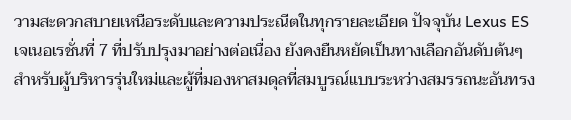วามสะดวกสบายเหนือระดับและความประณีตในทุกรายละเอียด ปัจจุบัน Lexus ES เจเนอเรชั่นที่ 7 ที่ปรับปรุงมาอย่างต่อเนื่อง ยังคงยืนหยัดเป็นทางเลือกอันดับต้นๆ สำหรับผู้บริหารรุ่นใหม่และผู้ที่มองหาสมดุลที่สมบูรณ์แบบระหว่างสมรรถนะอันทรง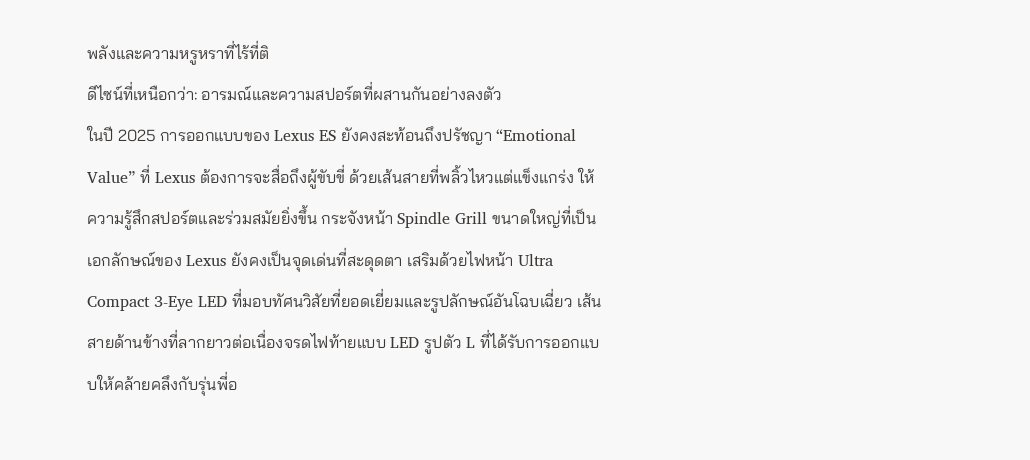พลังและความหรูหราที่ไร้ที่ติ
ดีไซน์ที่เหนือกว่า: อารมณ์และความสปอร์ตที่ผสานกันอย่างลงตัว
ในปี 2025 การออกแบบของ Lexus ES ยังคงสะท้อนถึงปรัชญา “Emotional Value” ที่ Lexus ต้องการจะสื่อถึงผู้ขับขี่ ด้วยเส้นสายที่พลิ้วไหวแต่แข็งแกร่ง ให้ความรู้สึกสปอร์ตและร่วมสมัยยิ่งขึ้น กระจังหน้า Spindle Grill ขนาดใหญ่ที่เป็นเอกลักษณ์ของ Lexus ยังคงเป็นจุดเด่นที่สะดุดตา เสริมด้วยไฟหน้า Ultra Compact 3-Eye LED ที่มอบทัศนวิสัยที่ยอดเยี่ยมและรูปลักษณ์อันโฉบเฉี่ยว เส้นสายด้านข้างที่ลากยาวต่อเนื่องจรดไฟท้ายแบบ LED รูปตัว L ที่ได้รับการออกแบบให้คล้ายคลึงกับรุ่นพี่อ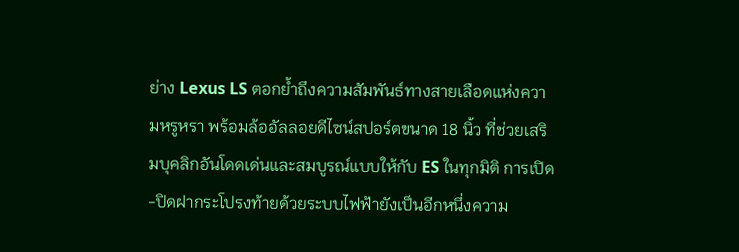ย่าง Lexus LS ตอกย้ำถึงความสัมพันธ์ทางสายเลือดแห่งความหรูหรา พร้อมล้ออัลลอยดีไซน์สปอร์ตขนาด 18 นิ้ว ที่ช่วยเสริมบุคลิกอันโดดเด่นและสมบูรณ์แบบให้กับ ES ในทุกมิติ การเปิด-ปิดฝากระโปรงท้ายด้วยระบบไฟฟ้ายังเป็นอีกหนึ่งความ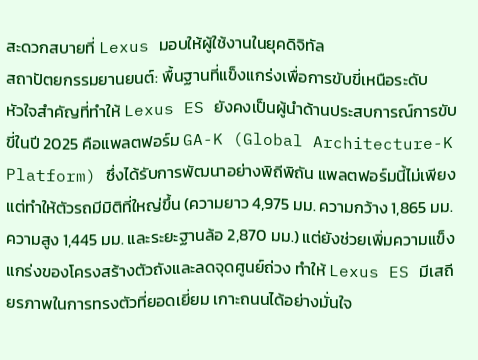สะดวกสบายที่ Lexus มอบให้ผู้ใช้งานในยุคดิจิทัล
สถาปัตยกรรมยานยนต์: พื้นฐานที่แข็งแกร่งเพื่อการขับขี่เหนือระดับ
หัวใจสำคัญที่ทำให้ Lexus ES ยังคงเป็นผู้นำด้านประสบการณ์การขับขี่ในปี 2025 คือแพลตฟอร์ม GA-K (Global Architecture-K Platform) ซึ่งได้รับการพัฒนาอย่างพิถีพิถัน แพลตฟอร์มนี้ไม่เพียงแต่ทำให้ตัวรถมีมิติที่ใหญ่ขึ้น (ความยาว 4,975 มม. ความกว้าง 1,865 มม. ความสูง 1,445 มม. และระยะฐานล้อ 2,870 มม.) แต่ยังช่วยเพิ่มความแข็งแกร่งของโครงสร้างตัวถังและลดจุดศูนย์ถ่วง ทำให้ Lexus ES มีเสถียรภาพในการทรงตัวที่ยอดเยี่ยม เกาะถนนได้อย่างมั่นใจ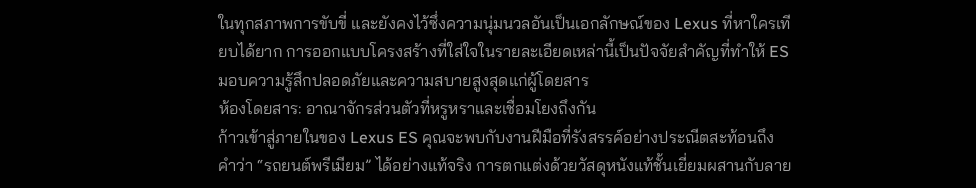ในทุกสภาพการขับขี่ และยังคงไว้ซึ่งความนุ่มนวลอันเป็นเอกลักษณ์ของ Lexus ที่หาใครเทียบได้ยาก การออกแบบโครงสร้างที่ใส่ใจในรายละเอียดเหล่านี้เป็นปัจจัยสำคัญที่ทำให้ ES มอบความรู้สึกปลอดภัยและความสบายสูงสุดแก่ผู้โดยสาร
ห้องโดยสาร: อาณาจักรส่วนตัวที่หรูหราและเชื่อมโยงถึงกัน
ก้าวเข้าสู่ภายในของ Lexus ES คุณจะพบกับงานฝีมือที่รังสรรค์อย่างประณีตสะท้อนถึงคำว่า “รถยนต์พรีเมียม” ได้อย่างแท้จริง การตกแต่งด้วยวัสดุหนังแท้ชั้นเยี่ยมผสานกับลาย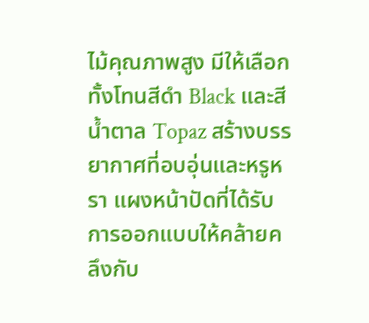ไม้คุณภาพสูง มีให้เลือกทั้งโทนสีดำ Black และสีน้ำตาล Topaz สร้างบรรยากาศที่อบอุ่นและหรูหรา แผงหน้าปัดที่ได้รับการออกแบบให้คล้ายคลึงกับ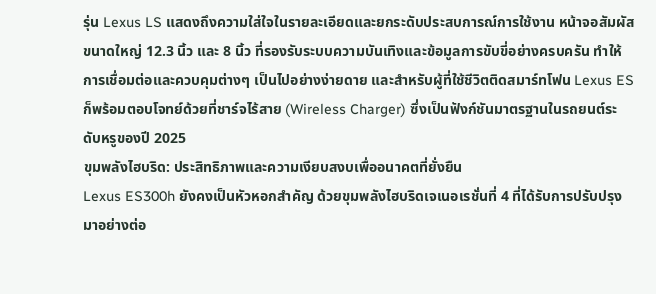รุ่น Lexus LS แสดงถึงความใส่ใจในรายละเอียดและยกระดับประสบการณ์การใช้งาน หน้าจอสัมผัสขนาดใหญ่ 12.3 นิ้ว และ 8 นิ้ว ที่รองรับระบบความบันเทิงและข้อมูลการขับขี่อย่างครบครัน ทำให้การเชื่อมต่อและควบคุมต่างๆ เป็นไปอย่างง่ายดาย และสำหรับผู้ที่ใช้ชีวิตติดสมาร์ทโฟน Lexus ES ก็พร้อมตอบโจทย์ด้วยที่ชาร์จไร้สาย (Wireless Charger) ซึ่งเป็นฟังก์ชันมาตรฐานในรถยนต์ระดับหรูของปี 2025
ขุมพลังไฮบริด: ประสิทธิภาพและความเงียบสงบเพื่ออนาคตที่ยั่งยืน
Lexus ES300h ยังคงเป็นหัวหอกสำคัญ ด้วยขุมพลังไฮบริดเจเนอเรชั่นที่ 4 ที่ได้รับการปรับปรุงมาอย่างต่อ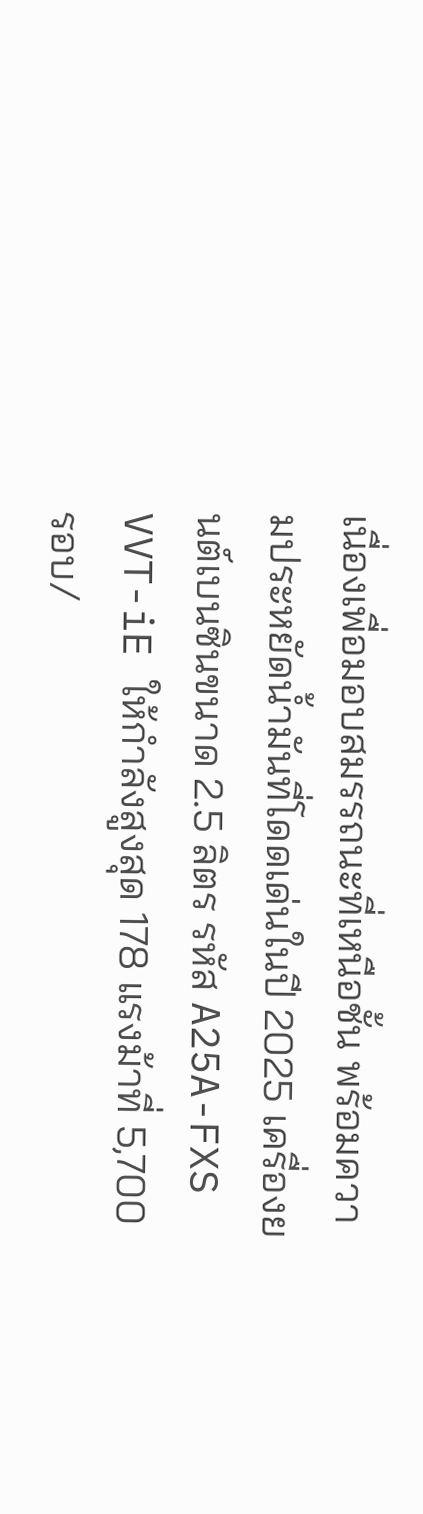เนื่องเพื่อมอบสมรรถนะที่เหนือชั้น พร้อมความประหยัดน้ำมันที่โดดเด่นในปี 2025 เครื่องยนต์เบนซินขนาด 2.5 ลิตร รหัส A25A-FXS VVT-iE ให้กำลังสูงสุด 178 แรงม้าที่ 5,700 รอบ/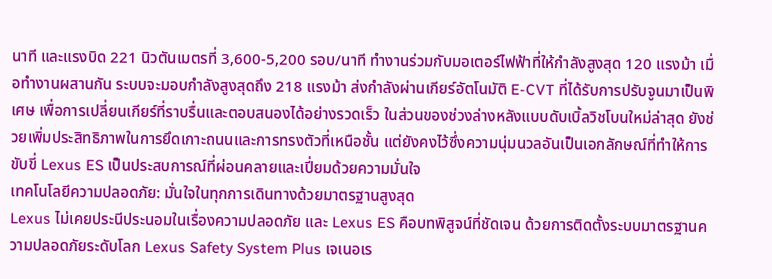นาที และแรงบิด 221 นิวตันเมตรที่ 3,600-5,200 รอบ/นาที ทำงานร่วมกับมอเตอร์ไฟฟ้าที่ให้กำลังสูงสุด 120 แรงม้า เมื่อทำงานผสานกัน ระบบจะมอบกำลังสูงสุดถึง 218 แรงม้า ส่งกำลังผ่านเกียร์อัตโนมัติ E-CVT ที่ได้รับการปรับจูนมาเป็นพิเศษ เพื่อการเปลี่ยนเกียร์ที่ราบรื่นและตอบสนองได้อย่างรวดเร็ว ในส่วนของช่วงล่างหลังแบบดับเบิ้ลวิชโบนใหม่ล่าสุด ยังช่วยเพิ่มประสิทธิภาพในการยึดเกาะถนนและการทรงตัวที่เหนือชั้น แต่ยังคงไว้ซึ่งความนุ่มนวลอันเป็นเอกลักษณ์ที่ทำให้การขับขี่ Lexus ES เป็นประสบการณ์ที่ผ่อนคลายและเปี่ยมด้วยความมั่นใจ
เทคโนโลยีความปลอดภัย: มั่นใจในทุกการเดินทางด้วยมาตรฐานสูงสุด
Lexus ไม่เคยประนีประนอมในเรื่องความปลอดภัย และ Lexus ES คือบทพิสูจน์ที่ชัดเจน ด้วยการติดตั้งระบบมาตรฐานความปลอดภัยระดับโลก Lexus Safety System Plus เจเนอเร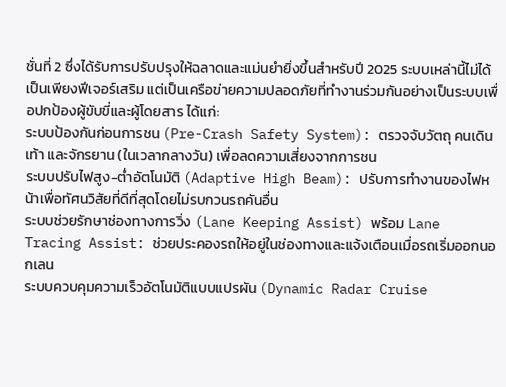ชั่นที่ 2 ซึ่งได้รับการปรับปรุงให้ฉลาดและแม่นยำยิ่งขึ้นสำหรับปี 2025 ระบบเหล่านี้ไม่ได้เป็นเพียงฟีเจอร์เสริม แต่เป็นเครือข่ายความปลอดภัยที่ทำงานร่วมกันอย่างเป็นระบบเพื่อปกป้องผู้ขับขี่และผู้โดยสาร ได้แก่:
ระบบป้องกันก่อนการชน (Pre-Crash Safety System): ตรวจจับวัตถุ คนเดินเท้า และจักรยาน (ในเวลากลางวัน) เพื่อลดความเสี่ยงจากการชน
ระบบปรับไฟสูง-ต่ำอัตโนมัติ (Adaptive High Beam): ปรับการทำงานของไฟหน้าเพื่อทัศนวิสัยที่ดีที่สุดโดยไม่รบกวนรถคันอื่น
ระบบช่วยรักษาช่องทางการวิ่ง (Lane Keeping Assist) พร้อม Lane Tracing Assist: ช่วยประคองรถให้อยู่ในช่องทางและแจ้งเตือนเมื่อรถเริ่มออกนอกเลน
ระบบควบคุมความเร็วอัตโนมัติแบบแปรผัน (Dynamic Radar Cruise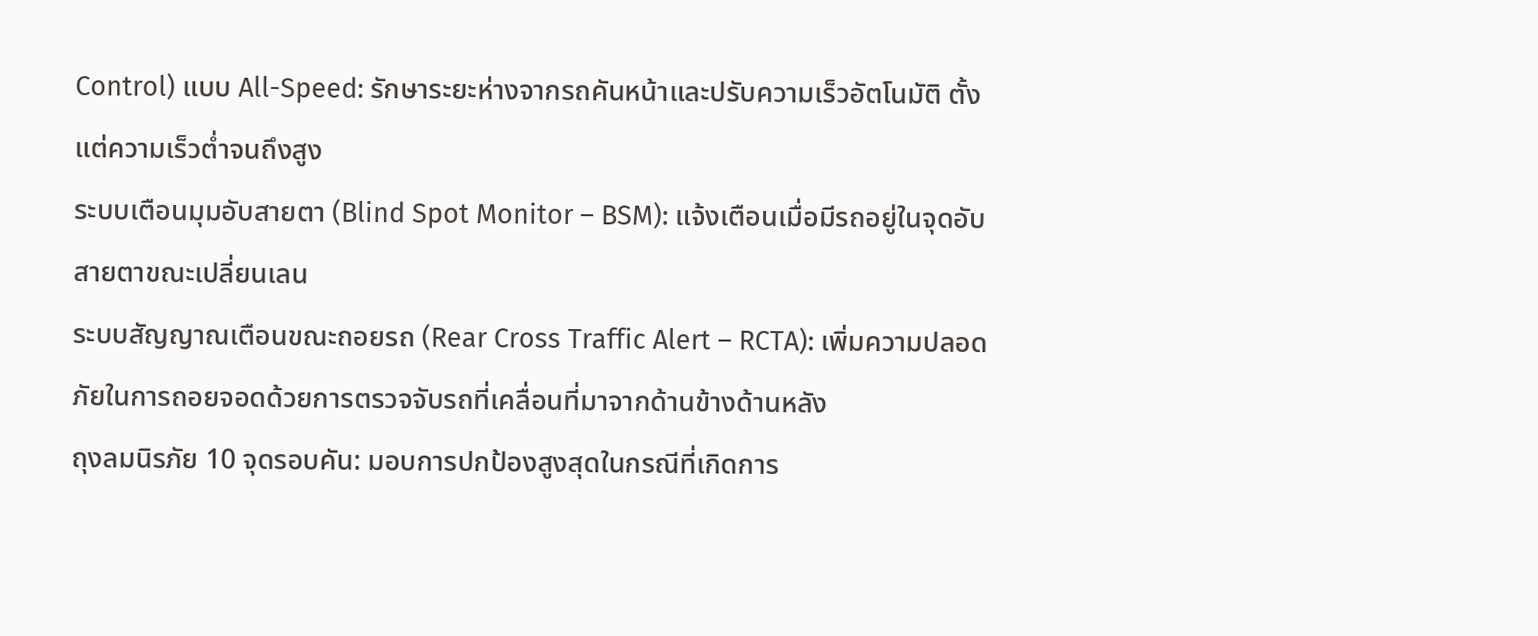Control) แบบ All-Speed: รักษาระยะห่างจากรถคันหน้าและปรับความเร็วอัตโนมัติ ตั้งแต่ความเร็วต่ำจนถึงสูง
ระบบเตือนมุมอับสายตา (Blind Spot Monitor – BSM): แจ้งเตือนเมื่อมีรถอยู่ในจุดอับสายตาขณะเปลี่ยนเลน
ระบบสัญญาณเตือนขณะถอยรถ (Rear Cross Traffic Alert – RCTA): เพิ่มความปลอดภัยในการถอยจอดด้วยการตรวจจับรถที่เคลื่อนที่มาจากด้านข้างด้านหลัง
ถุงลมนิรภัย 10 จุดรอบคัน: มอบการปกป้องสูงสุดในกรณีที่เกิดการ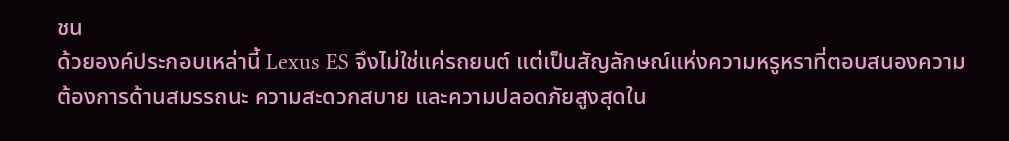ชน
ด้วยองค์ประกอบเหล่านี้ Lexus ES จึงไม่ใช่แค่รถยนต์ แต่เป็นสัญลักษณ์แห่งความหรูหราที่ตอบสนองความต้องการด้านสมรรถนะ ความสะดวกสบาย และความปลอดภัยสูงสุดใน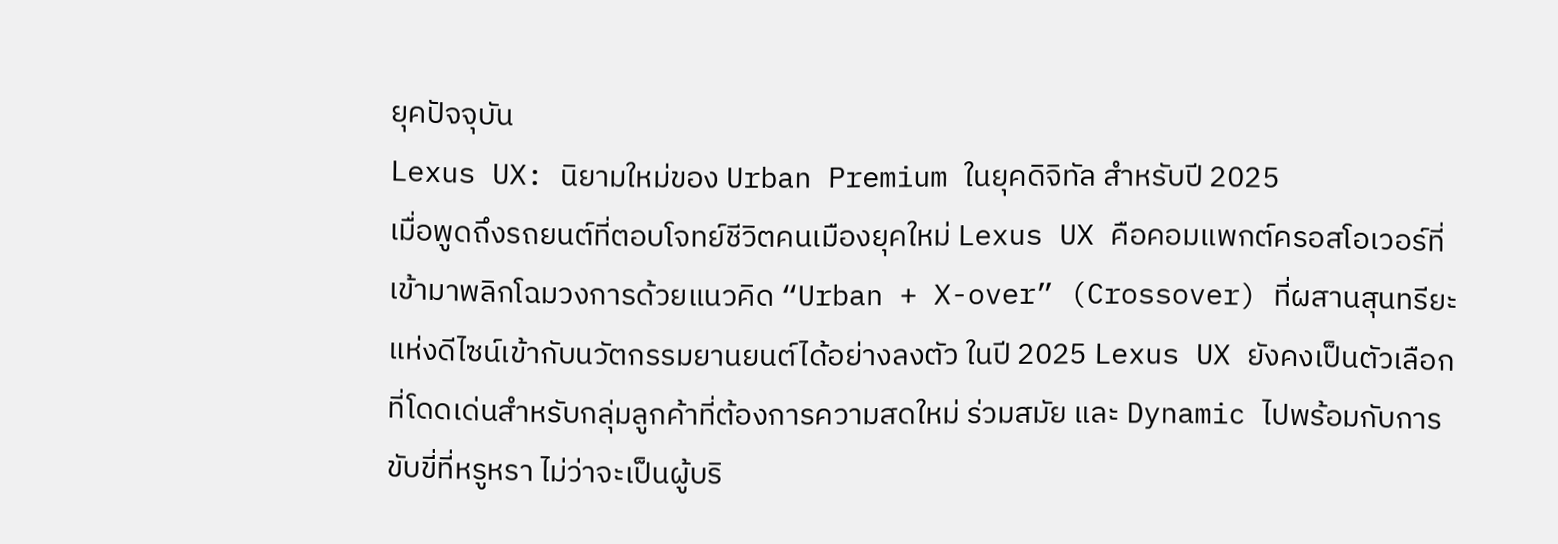ยุคปัจจุบัน
Lexus UX: นิยามใหม่ของ Urban Premium ในยุคดิจิทัล สำหรับปี 2025
เมื่อพูดถึงรถยนต์ที่ตอบโจทย์ชีวิตคนเมืองยุคใหม่ Lexus UX คือคอมแพกต์ครอสโอเวอร์ที่เข้ามาพลิกโฉมวงการด้วยแนวคิด “Urban + X-over” (Crossover) ที่ผสานสุนทรียะแห่งดีไซน์เข้ากับนวัตกรรมยานยนต์ได้อย่างลงตัว ในปี 2025 Lexus UX ยังคงเป็นตัวเลือกที่โดดเด่นสำหรับกลุ่มลูกค้าที่ต้องการความสดใหม่ ร่วมสมัย และ Dynamic ไปพร้อมกับการขับขี่ที่หรูหรา ไม่ว่าจะเป็นผู้บริ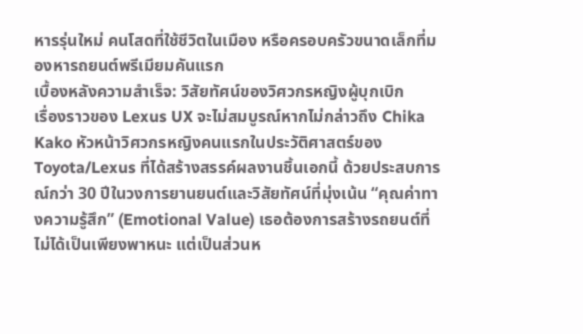หารรุ่นใหม่ คนโสดที่ใช้ชีวิตในเมือง หรือครอบครัวขนาดเล็กที่มองหารถยนต์พรีเมียมคันแรก
เบื้องหลังความสำเร็จ: วิสัยทัศน์ของวิศวกรหญิงผู้บุกเบิก
เรื่องราวของ Lexus UX จะไม่สมบูรณ์หากไม่กล่าวถึง Chika Kako หัวหน้าวิศวกรหญิงคนแรกในประวัติศาสตร์ของ Toyota/Lexus ที่ได้สร้างสรรค์ผลงานชิ้นเอกนี้ ด้วยประสบการณ์กว่า 30 ปีในวงการยานยนต์และวิสัยทัศน์ที่มุ่งเน้น “คุณค่าทางความรู้สึก” (Emotional Value) เธอต้องการสร้างรถยนต์ที่ไม่ได้เป็นเพียงพาหนะ แต่เป็นส่วนห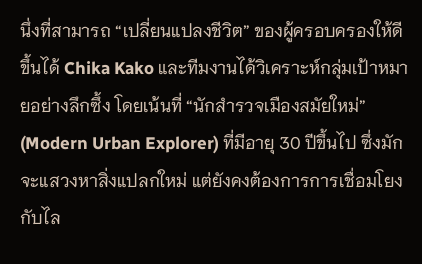นึ่งที่สามารถ “เปลี่ยนแปลงชีวิต” ของผู้ครอบครองให้ดีขึ้นได้ Chika Kako และทีมงานได้วิเคราะห์กลุ่มเป้าหมายอย่างลึกซึ้ง โดยเน้นที่ “นักสำรวจเมืองสมัยใหม่” (Modern Urban Explorer) ที่มีอายุ 30 ปีขึ้นไป ซึ่งมักจะแสวงหาสิ่งแปลกใหม่ แต่ยังคงต้องการการเชื่อมโยงกับไล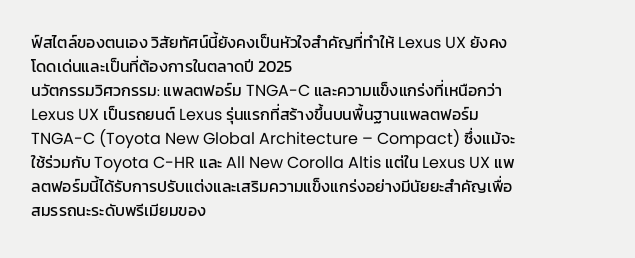ฟ์สไตล์ของตนเอง วิสัยทัศน์นี้ยังคงเป็นหัวใจสำคัญที่ทำให้ Lexus UX ยังคงโดดเด่นและเป็นที่ต้องการในตลาดปี 2025
นวัตกรรมวิศวกรรม: แพลตฟอร์ม TNGA-C และความแข็งแกร่งที่เหนือกว่า
Lexus UX เป็นรถยนต์ Lexus รุ่นแรกที่สร้างขึ้นบนพื้นฐานแพลตฟอร์ม TNGA-C (Toyota New Global Architecture – Compact) ซึ่งแม้จะใช้ร่วมกับ Toyota C-HR และ All New Corolla Altis แต่ใน Lexus UX แพลตฟอร์มนี้ได้รับการปรับแต่งและเสริมความแข็งแกร่งอย่างมีนัยยะสำคัญเพื่อสมรรถนะระดับพรีเมียมของ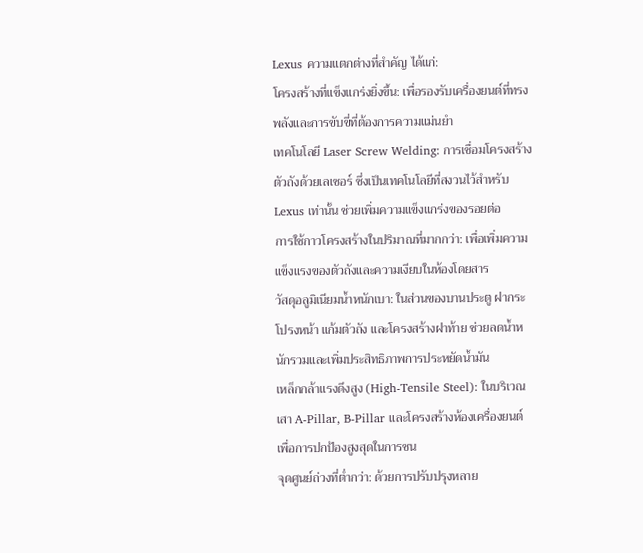Lexus ความแตกต่างที่สำคัญ ได้แก่:
โครงสร้างที่แข็งแกร่งยิ่งขึ้น: เพื่อรองรับเครื่องยนต์ที่ทรงพลังและการขับขี่ที่ต้องการความแม่นยำ
เทคโนโลยี Laser Screw Welding: การเชื่อมโครงสร้างตัวถังด้วยเลเซอร์ ซึ่งเป็นเทคโนโลยีที่สงวนไว้สำหรับ Lexus เท่านั้น ช่วยเพิ่มความแข็งแกร่งของรอยต่อ
การใช้กาวโครงสร้างในปริมาณที่มากกว่า: เพื่อเพิ่มความแข็งแรงของตัวถังและความเงียบในห้องโดยสาร
วัสดุอลูมิเนียมน้ำหนักเบา: ในส่วนของบานประตู ฝากระโปรงหน้า แก้มตัวถัง และโครงสร้างฝาท้าย ช่วยลดน้ำหนักรวมและเพิ่มประสิทธิภาพการประหยัดน้ำมัน
เหล็กกล้าแรงดึงสูง (High-Tensile Steel): ในบริเวณเสา A-Pillar, B-Pillar และโครงสร้างห้องเครื่องยนต์ เพื่อการปกป้องสูงสุดในการชน
จุดศูนย์ถ่วงที่ต่ำกว่า: ด้วยการปรับปรุงหลาย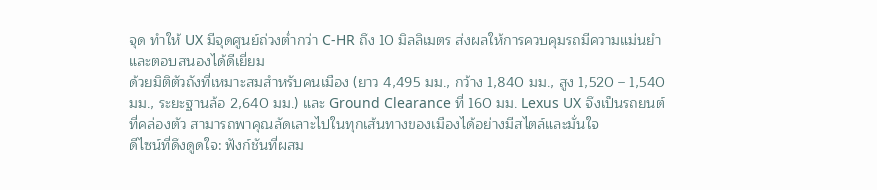จุด ทำให้ UX มีจุดศูนย์ถ่วงต่ำกว่า C-HR ถึง 10 มิลลิเมตร ส่งผลให้การควบคุมรถมีความแม่นยำและตอบสนองได้ดีเยี่ยม
ด้วยมิติตัวถังที่เหมาะสมสำหรับคนเมือง (ยาว 4,495 มม., กว้าง 1,840 มม., สูง 1,520 – 1,540 มม., ระยะฐานล้อ 2,640 มม.) และ Ground Clearance ที่ 160 มม. Lexus UX จึงเป็นรถยนต์ที่คล่องตัว สามารถพาคุณลัดเลาะไปในทุกเส้นทางของเมืองได้อย่างมีสไตล์และมั่นใจ
ดีไซน์ที่ดึงดูดใจ: ฟังก์ชันที่ผสม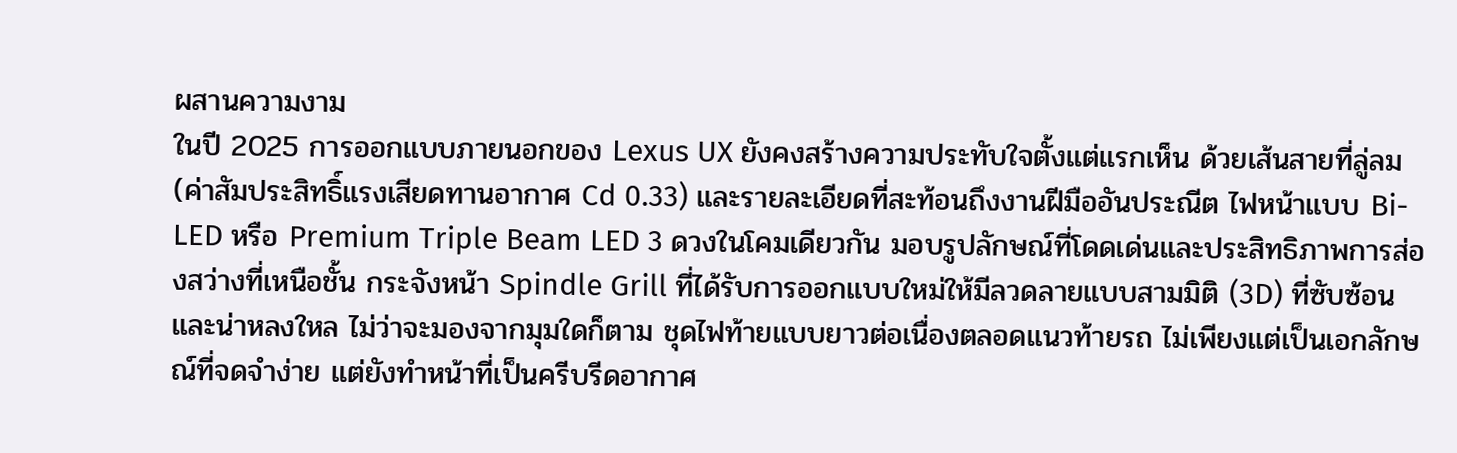ผสานความงาม
ในปี 2025 การออกแบบภายนอกของ Lexus UX ยังคงสร้างความประทับใจตั้งแต่แรกเห็น ด้วยเส้นสายที่ลู่ลม (ค่าสัมประสิทธิ์แรงเสียดทานอากาศ Cd 0.33) และรายละเอียดที่สะท้อนถึงงานฝีมืออันประณีต ไฟหน้าแบบ Bi-LED หรือ Premium Triple Beam LED 3 ดวงในโคมเดียวกัน มอบรูปลักษณ์ที่โดดเด่นและประสิทธิภาพการส่องสว่างที่เหนือชั้น กระจังหน้า Spindle Grill ที่ได้รับการออกแบบใหม่ให้มีลวดลายแบบสามมิติ (3D) ที่ซับซ้อนและน่าหลงใหล ไม่ว่าจะมองจากมุมใดก็ตาม ชุดไฟท้ายแบบยาวต่อเนื่องตลอดแนวท้ายรถ ไม่เพียงแต่เป็นเอกลักษณ์ที่จดจำง่าย แต่ยังทำหน้าที่เป็นครีบรีดอากาศ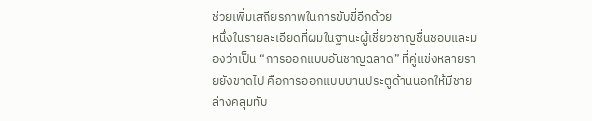ช่วยเพิ่มเสถียรภาพในการขับขี่อีกด้วย
หนึ่งในรายละเอียดที่ผมในฐานะผู้เชี่ยวชาญชื่นชอบและมองว่าเป็น “การออกแบบอันชาญฉลาด” ที่คู่แข่งหลายรายยังขาดไป คือการออกแบบบานประตูด้านนอกให้มีชายล่างคลุมทับ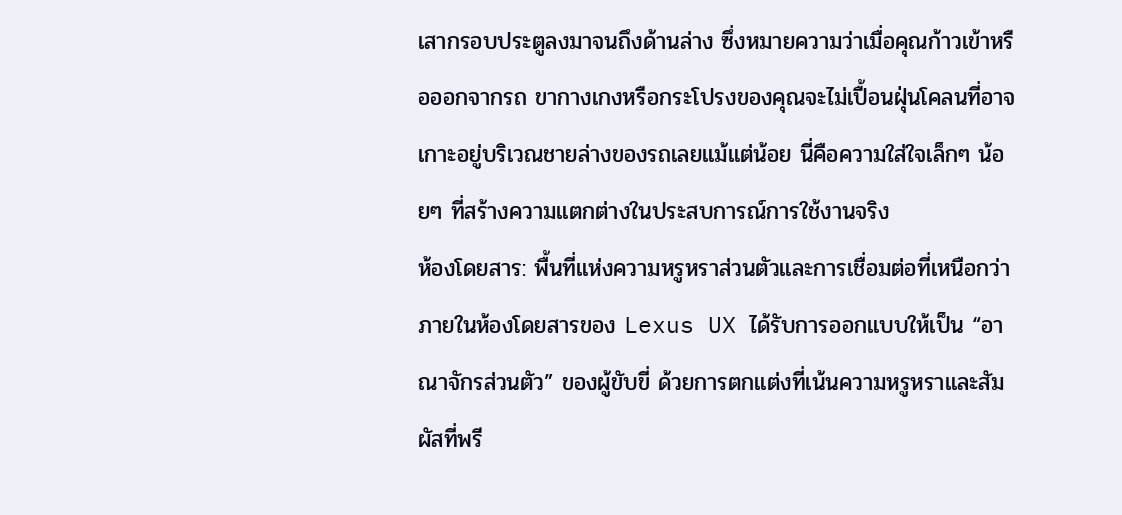เสากรอบประตูลงมาจนถึงด้านล่าง ซึ่งหมายความว่าเมื่อคุณก้าวเข้าหรือออกจากรถ ขากางเกงหรือกระโปรงของคุณจะไม่เปื้อนฝุ่นโคลนที่อาจเกาะอยู่บริเวณชายล่างของรถเลยแม้แต่น้อย นี่คือความใส่ใจเล็กๆ น้อยๆ ที่สร้างความแตกต่างในประสบการณ์การใช้งานจริง
ห้องโดยสาร: พื้นที่แห่งความหรูหราส่วนตัวและการเชื่อมต่อที่เหนือกว่า
ภายในห้องโดยสารของ Lexus UX ได้รับการออกแบบให้เป็น “อาณาจักรส่วนตัว” ของผู้ขับขี่ ด้วยการตกแต่งที่เน้นความหรูหราและสัมผัสที่พรี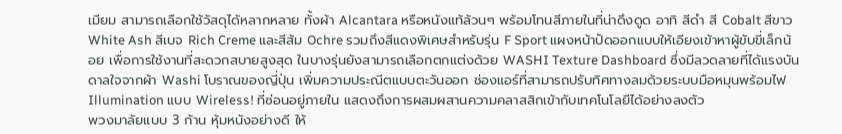เมียม สามารถเลือกใช้วัสดุได้หลากหลาย ทั้งผ้า Alcantara หรือหนังแท้ล้วนๆ พร้อมโทนสีภายในที่น่าดึงดูด อาทิ สีดำ สี Cobalt สีขาว White Ash สีเบจ Rich Creme และสีส้ม Ochre รวมถึงสีแดงพิเศษสำหรับรุ่น F Sport แผงหน้าปัดออกแบบให้เอียงเข้าหาผู้ขับขี่เล็กน้อย เพื่อการใช้งานที่สะดวกสบายสูงสุด ในบางรุ่นยังสามารถเลือกตกแต่งด้วย WASHI Texture Dashboard ซึ่งมีลวดลายที่ได้แรงบันดาลใจจากผ้า Washi โบราณของญี่ปุ่น เพิ่มความประณีตแบบตะวันออก ช่องแอร์ที่สามารถปรับทิศทางลมด้วยระบบมือหมุนพร้อมไฟ Illumination แบบ Wireless! ที่ซ่อนอยู่ภายใน แสดงถึงการผสมผสานความคลาสสิกเข้ากับเทคโนโลยีได้อย่างลงตัว
พวงมาลัยแบบ 3 ก้าน หุ้มหนังอย่างดี ให้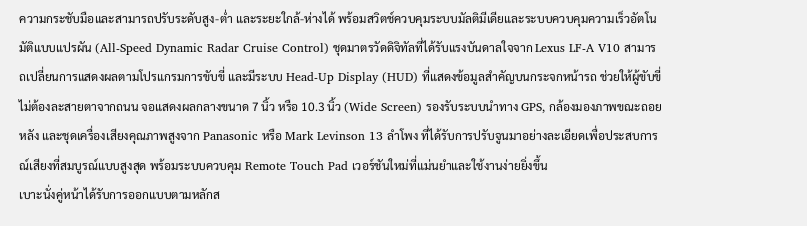ความกระชับมือและสามารถปรับระดับสูง-ต่ำ และระยะใกล้-ห่างได้ พร้อมสวิตช์ควบคุมระบบมัลติมีเดียและระบบควบคุมความเร็วอัตโนมัติแบบแปรผัน (All-Speed Dynamic Radar Cruise Control) ชุดมาตรวัดดิจิทัลที่ได้รับแรงบันดาลใจจาก Lexus LF-A V10 สามารถเปลี่ยนการแสดงผลตามโปรแกรมการขับขี่ และมีระบบ Head-Up Display (HUD) ที่แสดงข้อมูลสำคัญบนกระจกหน้ารถ ช่วยให้ผู้ขับขี่ไม่ต้องละสายตาจากถนน จอแสดงผลกลางขนาด 7 นิ้ว หรือ 10.3 นิ้ว (Wide Screen) รองรับระบบนำทาง GPS, กล้องมองภาพขณะถอยหลัง และชุดเครื่องเสียงคุณภาพสูงจาก Panasonic หรือ Mark Levinson 13 ลำโพง ที่ได้รับการปรับจูนมาอย่างละเอียดเพื่อประสบการณ์เสียงที่สมบูรณ์แบบสูงสุด พร้อมระบบควบคุม Remote Touch Pad เวอร์ชันใหม่ที่แม่นยำและใช้งานง่ายยิ่งขึ้น
เบาะนั่งคู่หน้าได้รับการออกแบบตามหลักส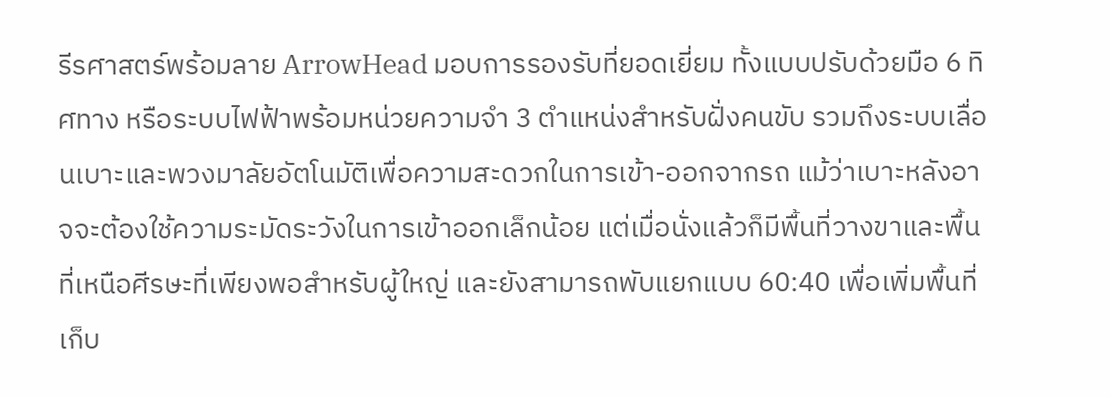รีรศาสตร์พร้อมลาย ArrowHead มอบการรองรับที่ยอดเยี่ยม ทั้งแบบปรับด้วยมือ 6 ทิศทาง หรือระบบไฟฟ้าพร้อมหน่วยความจำ 3 ตำแหน่งสำหรับฝั่งคนขับ รวมถึงระบบเลื่อนเบาะและพวงมาลัยอัตโนมัติเพื่อความสะดวกในการเข้า-ออกจากรถ แม้ว่าเบาะหลังอาจจะต้องใช้ความระมัดระวังในการเข้าออกเล็กน้อย แต่เมื่อนั่งแล้วก็มีพื้นที่วางขาและพื้นที่เหนือศีรษะที่เพียงพอสำหรับผู้ใหญ่ และยังสามารถพับแยกแบบ 60:40 เพื่อเพิ่มพื้นที่เก็บ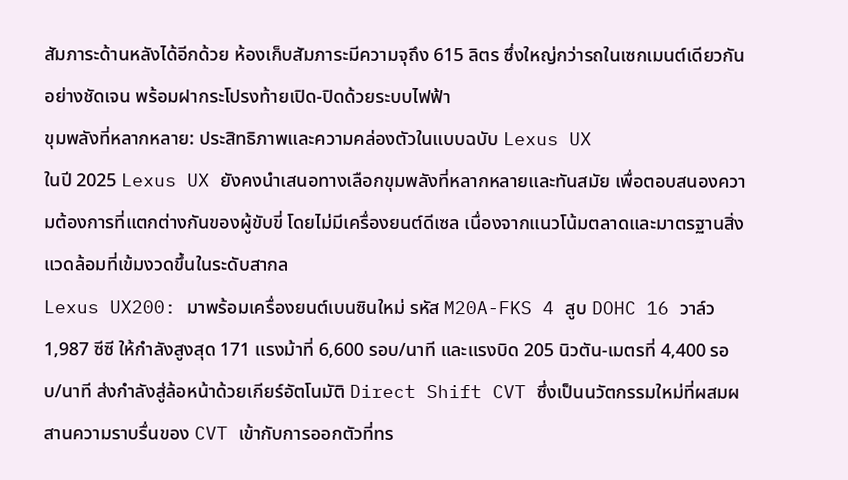สัมภาระด้านหลังได้อีกด้วย ห้องเก็บสัมภาระมีความจุถึง 615 ลิตร ซึ่งใหญ่กว่ารถในเซกเมนต์เดียวกันอย่างชัดเจน พร้อมฝากระโปรงท้ายเปิด-ปิดด้วยระบบไฟฟ้า
ขุมพลังที่หลากหลาย: ประสิทธิภาพและความคล่องตัวในแบบฉบับ Lexus UX
ในปี 2025 Lexus UX ยังคงนำเสนอทางเลือกขุมพลังที่หลากหลายและทันสมัย เพื่อตอบสนองความต้องการที่แตกต่างกันของผู้ขับขี่ โดยไม่มีเครื่องยนต์ดีเซล เนื่องจากแนวโน้มตลาดและมาตรฐานสิ่งแวดล้อมที่เข้มงวดขึ้นในระดับสากล
Lexus UX200: มาพร้อมเครื่องยนต์เบนซินใหม่ รหัส M20A-FKS 4 สูบ DOHC 16 วาล์ว 1,987 ซีซี ให้กำลังสูงสุด 171 แรงม้าที่ 6,600 รอบ/นาที และแรงบิด 205 นิวตัน-เมตรที่ 4,400 รอบ/นาที ส่งกำลังสู่ล้อหน้าด้วยเกียร์อัตโนมัติ Direct Shift CVT ซึ่งเป็นนวัตกรรมใหม่ที่ผสมผสานความราบรื่นของ CVT เข้ากับการออกตัวที่ทร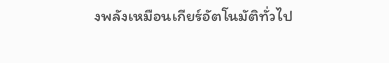งพลังเหมือนเกียร์อัตโนมัติทั่วไป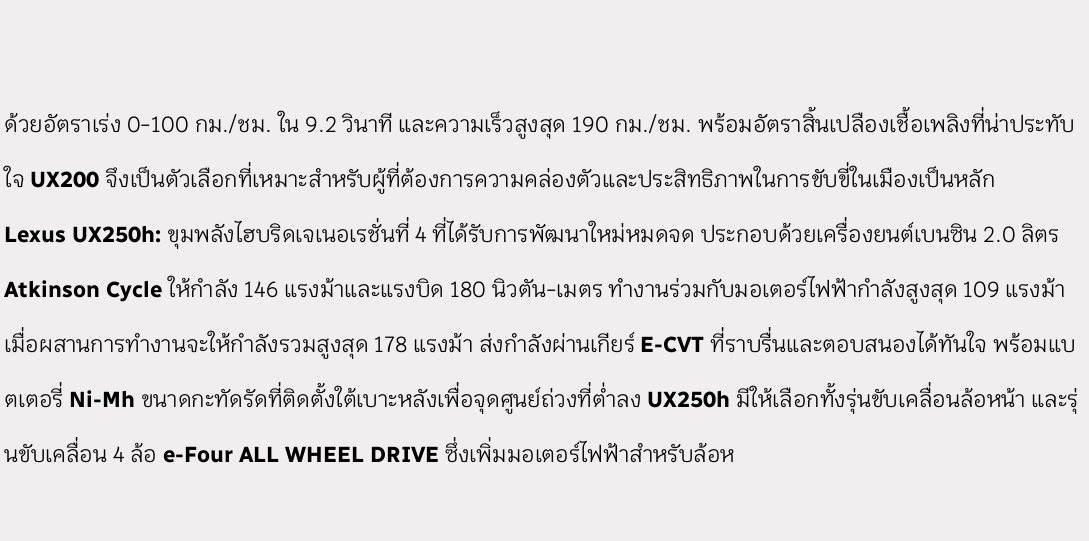ด้วยอัตราเร่ง 0-100 กม./ชม. ใน 9.2 วินาที และความเร็วสูงสุด 190 กม./ชม. พร้อมอัตราสิ้นเปลืองเชื้อเพลิงที่น่าประทับใจ UX200 จึงเป็นตัวเลือกที่เหมาะสำหรับผู้ที่ต้องการความคล่องตัวและประสิทธิภาพในการขับขี่ในเมืองเป็นหลัก
Lexus UX250h: ขุมพลังไฮบริดเจเนอเรชั่นที่ 4 ที่ได้รับการพัฒนาใหม่หมดจด ประกอบด้วยเครื่องยนต์เบนซิน 2.0 ลิตร Atkinson Cycle ให้กำลัง 146 แรงม้าและแรงบิด 180 นิวตัน-เมตร ทำงานร่วมกับมอเตอร์ไฟฟ้ากำลังสูงสุด 109 แรงม้า เมื่อผสานการทำงานจะให้กำลังรวมสูงสุด 178 แรงม้า ส่งกำลังผ่านเกียร์ E-CVT ที่ราบรื่นและตอบสนองได้ทันใจ พร้อมแบตเตอรี่ Ni-Mh ขนาดกะทัดรัดที่ติดตั้งใต้เบาะหลังเพื่อจุดศูนย์ถ่วงที่ต่ำลง UX250h มีให้เลือกทั้งรุ่นขับเคลื่อนล้อหน้า และรุ่นขับเคลื่อน 4 ล้อ e-Four ALL WHEEL DRIVE ซึ่งเพิ่มมอเตอร์ไฟฟ้าสำหรับล้อห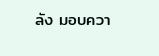ลัง มอบควา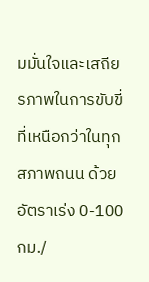มมั่นใจและเสถียรภาพในการขับขี่ที่เหนือกว่าในทุกสภาพถนน ด้วยอัตราเร่ง 0-100 กม./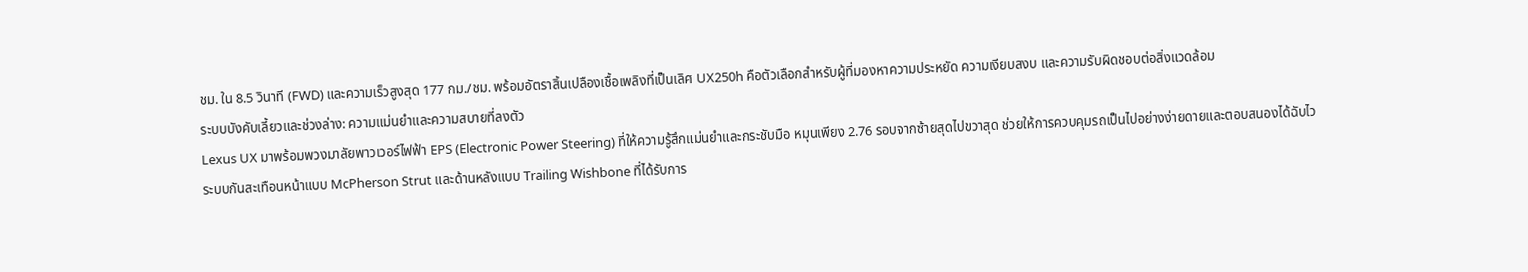ชม. ใน 8.5 วินาที (FWD) และความเร็วสูงสุด 177 กม./ชม. พร้อมอัตราสิ้นเปลืองเชื้อเพลิงที่เป็นเลิศ UX250h คือตัวเลือกสำหรับผู้ที่มองหาความประหยัด ความเงียบสงบ และความรับผิดชอบต่อสิ่งแวดล้อม
ระบบบังคับเลี้ยวและช่วงล่าง: ความแม่นยำและความสบายที่ลงตัว
Lexus UX มาพร้อมพวงมาลัยพาวเวอร์ไฟฟ้า EPS (Electronic Power Steering) ที่ให้ความรู้สึกแม่นยำและกระชับมือ หมุนเพียง 2.76 รอบจากซ้ายสุดไปขวาสุด ช่วยให้การควบคุมรถเป็นไปอย่างง่ายดายและตอบสนองได้ฉับไว ระบบกันสะเทือนหน้าแบบ McPherson Strut และด้านหลังแบบ Trailing Wishbone ที่ได้รับการ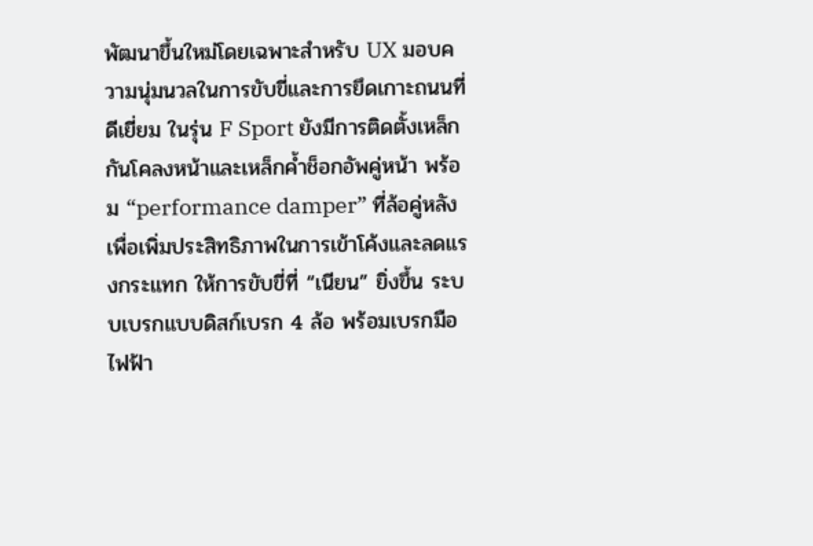พัฒนาขึ้นใหม่โดยเฉพาะสำหรับ UX มอบความนุ่มนวลในการขับขี่และการยึดเกาะถนนที่ดีเยี่ยม ในรุ่น F Sport ยังมีการติดตั้งเหล็กกันโคลงหน้าและเหล็กค้ำช็อกอัพคู่หน้า พร้อม “performance damper” ที่ล้อคู่หลัง เพื่อเพิ่มประสิทธิภาพในการเข้าโค้งและลดแรงกระแทก ให้การขับขี่ที่ “เนียน” ยิ่งขึ้น ระบบเบรกแบบดิสก์เบรก 4 ล้อ พร้อมเบรกมือไฟฟ้า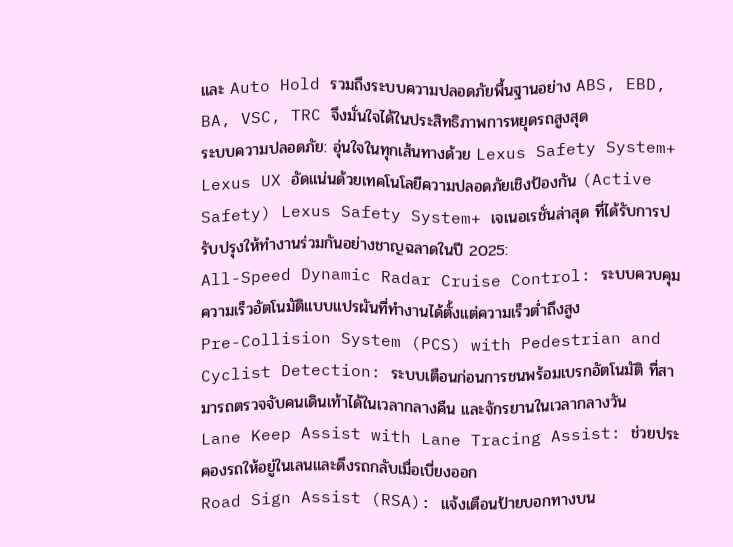และ Auto Hold รวมถึงระบบความปลอดภัยพื้นฐานอย่าง ABS, EBD, BA, VSC, TRC จึงมั่นใจได้ในประสิทธิภาพการหยุดรถสูงสุด
ระบบความปลอดภัย: อุ่นใจในทุกเส้นทางด้วย Lexus Safety System+
Lexus UX อัดแน่นด้วยเทคโนโลยีความปลอดภัยเชิงป้องกัน (Active Safety) Lexus Safety System+ เจเนอเรชั่นล่าสุด ที่ได้รับการปรับปรุงให้ทำงานร่วมกันอย่างชาญฉลาดในปี 2025:
All-Speed Dynamic Radar Cruise Control: ระบบควบคุมความเร็วอัตโนมัติแบบแปรผันที่ทำงานได้ตั้งแต่ความเร็วต่ำถึงสูง
Pre-Collision System (PCS) with Pedestrian and Cyclist Detection: ระบบเตือนก่อนการชนพร้อมเบรกอัตโนมัติ ที่สามารถตรวจจับคนเดินเท้าได้ในเวลากลางคืน และจักรยานในเวลากลางวัน
Lane Keep Assist with Lane Tracing Assist: ช่วยประคองรถให้อยู่ในเลนและดึงรถกลับเมื่อเบี่ยงออก
Road Sign Assist (RSA): แจ้งเตือนป้ายบอกทางบน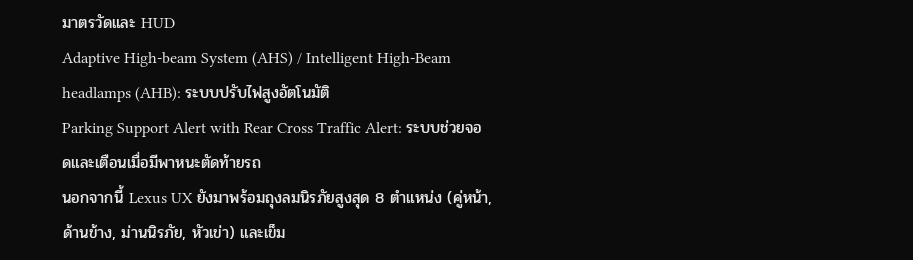มาตรวัดและ HUD
Adaptive High-beam System (AHS) / Intelligent High-Beam headlamps (AHB): ระบบปรับไฟสูงอัตโนมัติ
Parking Support Alert with Rear Cross Traffic Alert: ระบบช่วยจอดและเตือนเมื่อมีพาหนะตัดท้ายรถ
นอกจากนี้ Lexus UX ยังมาพร้อมถุงลมนิรภัยสูงสุด 8 ตำแหน่ง (คู่หน้า, ด้านข้าง, ม่านนิรภัย, หัวเข่า) และเข็ม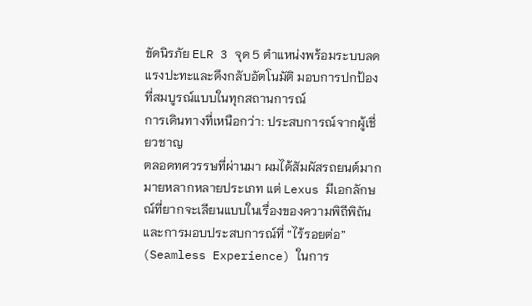ขัดนิรภัย ELR 3 จุด 5 ตำแหน่งพร้อมระบบลดแรงปะทะและดึงกลับอัตโนมัติ มอบการปกป้องที่สมบูรณ์แบบในทุกสถานการณ์
การเดินทางที่เหนือกว่า: ประสบการณ์จากผู้เชี่ยวชาญ
ตลอดทศวรรษที่ผ่านมา ผมได้สัมผัสรถยนต์มากมายหลากหลายประเภท แต่ Lexus มีเอกลักษณ์ที่ยากจะเลียนแบบในเรื่องของความพิถีพิถันและการมอบประสบการณ์ที่ “ไร้รอยต่อ” (Seamless Experience) ในการ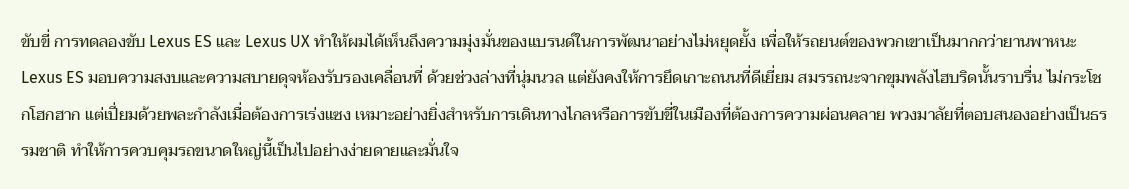ขับขี่ การทดลองขับ Lexus ES และ Lexus UX ทำให้ผมได้เห็นถึงความมุ่งมั่นของแบรนด์ในการพัฒนาอย่างไม่หยุดยั้ง เพื่อให้รถยนต์ของพวกเขาเป็นมากกว่ายานพาหนะ
Lexus ES มอบความสงบและความสบายดุจห้องรับรองเคลื่อนที่ ด้วยช่วงล่างที่นุ่มนวล แต่ยังคงให้การยึดเกาะถนนที่ดีเยี่ยม สมรรถนะจากขุมพลังไฮบริดนั้นราบรื่น ไม่กระโชกโฮกฮาก แต่เปี่ยมด้วยพละกำลังเมื่อต้องการเร่งแซง เหมาะอย่างยิ่งสำหรับการเดินทางไกลหรือการขับขี่ในเมืองที่ต้องการความผ่อนคลาย พวงมาลัยที่ตอบสนองอย่างเป็นธรรมชาติ ทำให้การควบคุมรถขนาดใหญ่นี้เป็นไปอย่างง่ายดายและมั่นใจ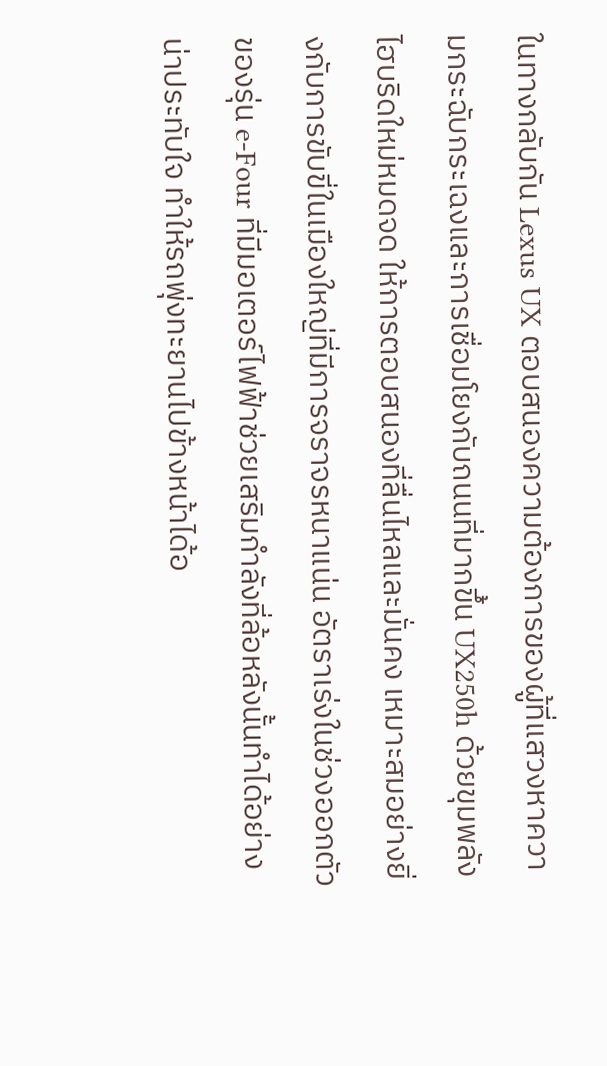ในทางกลับกัน Lexus UX ตอบสนองความต้องการของผู้ที่แสวงหาความกระฉับกระเฉงและการเชื่อมโยงกับถนนที่มากขึ้น UX250h ด้วยขุมพลังไฮบริดใหม่หมดจด ให้การตอบสนองที่ลื่นไหลและมั่นคง เหมาะสมอย่างยิ่งกับการขับขี่ในเมืองใหญ่ที่มีการจราจรหนาแน่น อัตราเร่งในช่วงออกตัวของรุ่น e-Four ที่มีมอเตอร์ไฟฟ้าช่วยเสริมกำลังที่ล้อหลังนั้นทำได้อย่างน่าประทับใจ ทำให้รถพุ่งทะยานไปข้างหน้าได้อ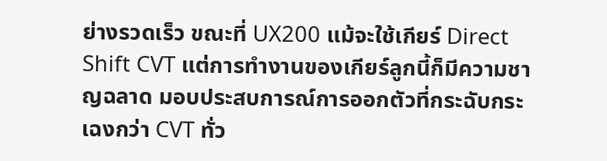ย่างรวดเร็ว ขณะที่ UX200 แม้จะใช้เกียร์ Direct Shift CVT แต่การทำงานของเกียร์ลูกนี้ก็มีความชาญฉลาด มอบประสบการณ์การออกตัวที่กระฉับกระเฉงกว่า CVT ทั่ว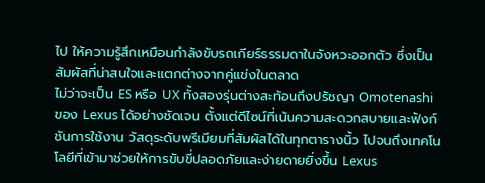ไป ให้ความรู้สึกเหมือนกำลังขับรถเกียร์ธรรมดาในจังหวะออกตัว ซึ่งเป็นสัมผัสที่น่าสนใจและแตกต่างจากคู่แข่งในตลาด
ไม่ว่าจะเป็น ES หรือ UX ทั้งสองรุ่นต่างสะท้อนถึงปรัชญา Omotenashi ของ Lexus ได้อย่างชัดเจน ตั้งแต่ดีไซน์ที่เน้นความสะดวกสบายและฟังก์ชันการใช้งาน วัสดุระดับพรีเมียมที่สัมผัสได้ในทุกตารางนิ้ว ไปจนถึงเทคโนโลยีที่เข้ามาช่วยให้การขับขี่ปลอดภัยและง่ายดายยิ่งขึ้น Lexus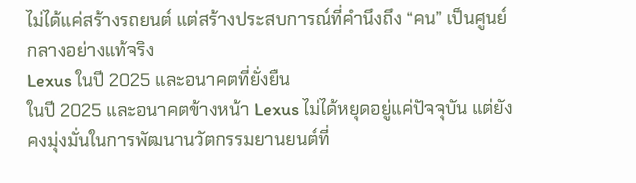ไม่ได้แค่สร้างรถยนต์ แต่สร้างประสบการณ์ที่คำนึงถึง “คน” เป็นศูนย์กลางอย่างแท้จริง
Lexus ในปี 2025 และอนาคตที่ยั่งยืน
ในปี 2025 และอนาคตข้างหน้า Lexus ไม่ได้หยุดอยู่แค่ปัจจุบัน แต่ยังคงมุ่งมั่นในการพัฒนานวัตกรรมยานยนต์ที่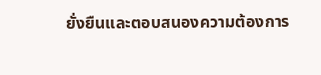ยั่งยืนและตอบสนองความต้องการ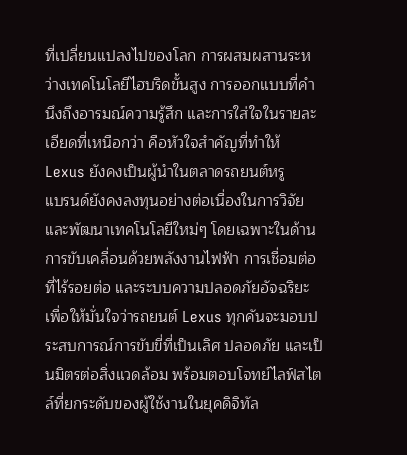ที่เปลี่ยนแปลงไปของโลก การผสมผสานระหว่างเทคโนโลยีไฮบริดขั้นสูง การออกแบบที่คำนึงถึงอารมณ์ความรู้สึก และการใส่ใจในรายละเอียดที่เหนือกว่า คือหัวใจสำคัญที่ทำให้ Lexus ยังคงเป็นผู้นำในตลาดรถยนต์หรู
แบรนด์ยังคงลงทุนอย่างต่อเนื่องในการวิจัยและพัฒนาเทคโนโลยีใหม่ๆ โดยเฉพาะในด้านการขับเคลื่อนด้วยพลังงานไฟฟ้า การเชื่อมต่อที่ไร้รอยต่อ และระบบความปลอดภัยอัจฉริยะ เพื่อให้มั่นใจว่ารถยนต์ Lexus ทุกคันจะมอบประสบการณ์การขับขี่ที่เป็นเลิศ ปลอดภัย และเป็นมิตรต่อสิ่งแวดล้อม พร้อมตอบโจทย์ไลฟ์สไตล์ที่ยกระดับของผู้ใช้งานในยุคดิจิทัล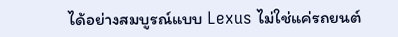ได้อย่างสมบูรณ์แบบ Lexus ไม่ใช่แค่รถยนต์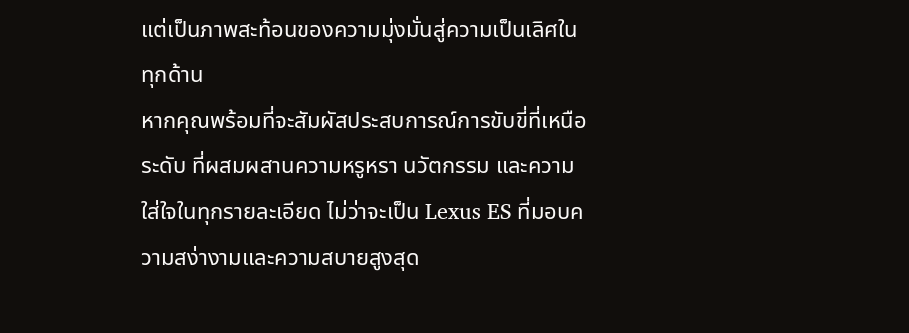แต่เป็นภาพสะท้อนของความมุ่งมั่นสู่ความเป็นเลิศในทุกด้าน
หากคุณพร้อมที่จะสัมผัสประสบการณ์การขับขี่ที่เหนือระดับ ที่ผสมผสานความหรูหรา นวัตกรรม และความใส่ใจในทุกรายละเอียด ไม่ว่าจะเป็น Lexus ES ที่มอบความสง่างามและความสบายสูงสุด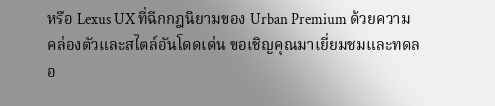หรือ Lexus UX ที่ฉีกกฎนิยามของ Urban Premium ด้วยความคล่องตัวและสไตล์อันโดดเด่น ขอเชิญคุณมาเยี่ยมชมและทดลอ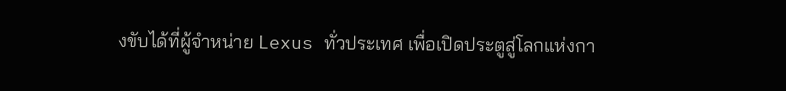งขับได้ที่ผู้จำหน่าย Lexus ทั่วประเทศ เพื่อเปิดประตูสู่โลกแห่งกา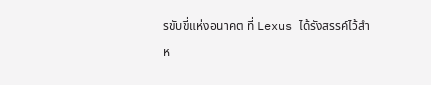รขับขี่แห่งอนาคต ที่ Lexus ได้รังสรรค์ไว้สำห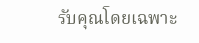รับคุณโดยเฉพาะ